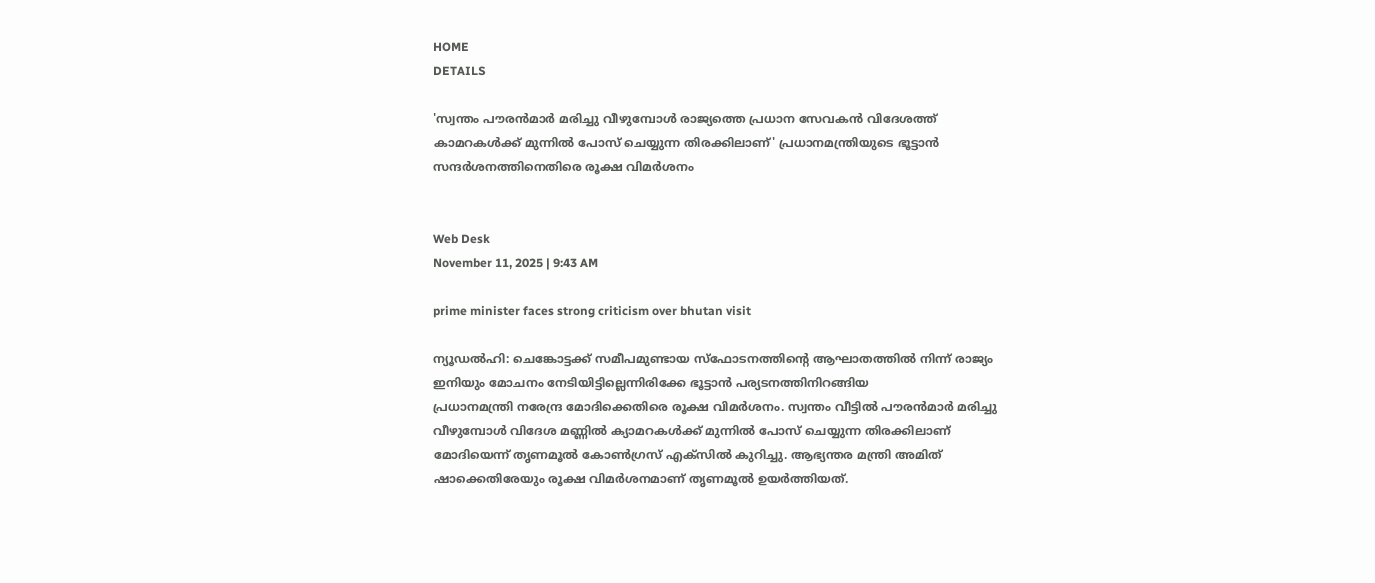HOME
DETAILS

'സ്വന്തം പൗരന്‍മാര്‍ മരിച്ചു വീഴുമ്പോള്‍ രാജ്യത്തെ പ്രധാന സേവകന്‍ വിദേശത്ത് കാമറകള്‍ക്ക് മുന്നില്‍ പോസ് ചെയ്യുന്ന തിരക്കിലാണ്' പ്രധാനമന്ത്രിയുടെ ഭൂട്ടാന്‍ സന്ദര്‍ശനത്തിനെതിരെ രൂക്ഷ വിമര്‍ശനം


Web Desk
November 11, 2025 | 9:43 AM

prime minister faces strong criticism over bhutan visit

ന്യൂഡല്‍ഹി: ചെങ്കോട്ടക്ക് സമീപമുണ്ടായ സ്‌ഫോടനത്തിന്റെ ആഘാതത്തില്‍ നിന്ന് രാജ്യം ഇനിയും മോചനം നേടിയിട്ടില്ലെന്നിരിക്കേ ഭൂട്ടാന്‍ പര്യടനത്തിനിറങ്ങിയ
പ്രധാനമന്ത്രി നരേന്ദ്ര മോദിക്കെതിരെ രൂക്ഷ വിമര്‍ശനം. സ്വന്തം വീട്ടില്‍ പൗരന്‍മാര്‍ മരിച്ചു വീഴുമ്പോള്‍ വിദേശ മണ്ണില്‍ ക്യാമറകള്‍ക്ക് മുന്നില്‍ പോസ് ചെയ്യുന്ന തിരക്കിലാണ് മോദിയെന്ന് തൃണമൂല്‍ കോണ്‍ഗ്രസ് എക്‌സില്‍ കുറിച്ചു. ആഭ്യന്തര മന്ത്രി അമിത് ഷാക്കെതിരേയും രൂക്ഷ വിമര്‍ശനമാണ് തൃണമൂല്‍ ഉയര്‍ത്തിയത്.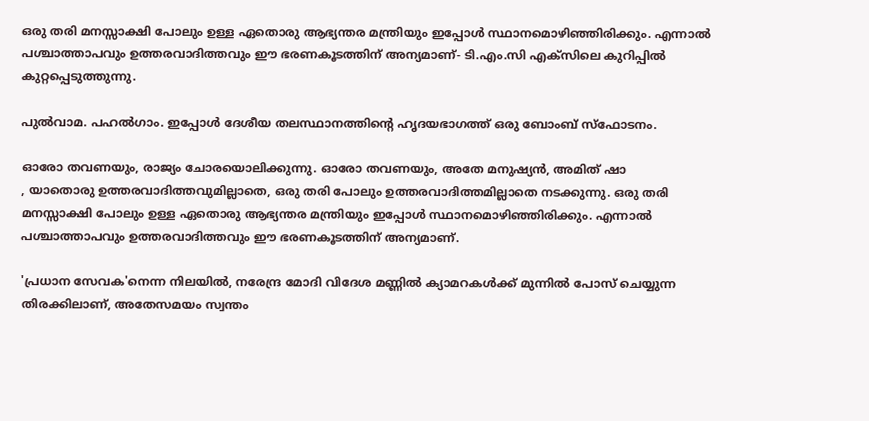ഒരു തരി മനസ്സാക്ഷി പോലും ഉള്ള ഏതൊരു ആഭ്യന്തര മന്ത്രിയും ഇപ്പോള്‍ സ്ഥാനമൊഴിഞ്ഞിരിക്കും. എന്നാല്‍ പശ്ചാത്താപവും ഉത്തരവാദിത്തവും ഈ ഭരണകൂടത്തിന് അന്യമാണ്- ടി.എം.സി എക്‌സിലെ കുറിപ്പില്‍ കുറ്റപ്പെടുത്തുന്നു.

പുല്‍വാമ. പഹല്‍ഗാം. ഇപ്പോള്‍ ദേശീയ തലസ്ഥാനത്തിന്റെ ഹൃദയഭാഗത്ത് ഒരു ബോംബ് സ്‌ഫോടനം.

ഓരോ തവണയും, രാജ്യം ചോരയൊലിക്കുന്നു. ഓരോ തവണയും, അതേ മനുഷ്യന്‍, അമിത് ഷാ
, യാതൊരു ഉത്തരവാദിത്തവുമില്ലാതെ, ഒരു തരി പോലും ഉത്തരവാദിത്തമില്ലാതെ നടക്കുന്നു. ഒരു തരി മനസ്സാക്ഷി പോലും ഉള്ള ഏതൊരു ആഭ്യന്തര മന്ത്രിയും ഇപ്പോള്‍ സ്ഥാനമൊഴിഞ്ഞിരിക്കും. എന്നാല്‍ പശ്ചാത്താപവും ഉത്തരവാദിത്തവും ഈ ഭരണകൂടത്തിന് അന്യമാണ്.

'പ്രധാന സേവക'നെന്ന നിലയില്‍, നരേന്ദ്ര മോദി വിദേശ മണ്ണില്‍ ക്യാമറകള്‍ക്ക് മുന്നില്‍ പോസ് ചെയ്യുന്ന തിരക്കിലാണ്, അതേസമയം സ്വന്തം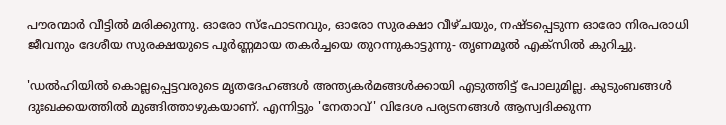പൗരന്മാര്‍ വീട്ടില്‍ മരിക്കുന്നു. ഓരോ സ്‌ഫോടനവും, ഓരോ സുരക്ഷാ വീഴ്ചയും, നഷ്ടപ്പെടുന്ന ഓരോ നിരപരാധി ജീവനും ദേശീയ സുരക്ഷയുടെ പൂര്‍ണ്ണമായ തകര്‍ച്ചയെ തുറന്നുകാട്ടുന്നു- തൃണമൂല്‍ എക്‌സില്‍ കുറിച്ചു.

'ഡല്‍ഹിയില്‍ കൊല്ലപ്പെട്ടവരുടെ മൃതദേഹങ്ങള്‍ അന്ത്യകര്‍മങ്ങള്‍ക്കായി എടുത്തിട്ട് പോലുമില്ല. കുടുംബങ്ങള്‍ ദുഃഖക്കയത്തില്‍ മുങ്ങിത്താഴുകയാണ്. എന്നിട്ടും 'നേതാവ്' വിദേശ പര്യടനങ്ങള്‍ ആസ്വദിക്കുന്ന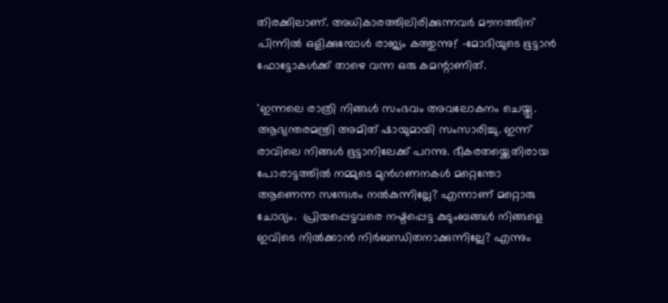തിരക്കിലാണ്. അധികാരത്തിലിരിക്കുന്നവര്‍ മൗനത്തിന് പിന്നില്‍ ഒളിക്കുമ്പോള്‍ രാജ്യം കത്തുന്നു!' -മോദിയുടെ ഭൂട്ടാന്‍ ഫോട്ടോകള്‍ക്ക് താഴെ വന്ന ഒരു കമന്റാണിത്.

'ഇന്നലെ രാത്രി നിങ്ങള്‍ സംഭവം അവലോകനം ചെയ്തു. ആഭ്യന്തരമന്ത്രി അമിത് ഷായുമായി സംസാരിച്ചു. ഇന്ന് രാവിലെ നിങ്ങള്‍ ഭൂട്ടാനിലേക്ക് പറന്നു. ഭീകരതയ്ക്കെതിരായ പോരാട്ടത്തില്‍ നമ്മുടെ മുന്‍ഗണനകള്‍ മറ്റെന്തോ ആണെന്ന സന്ദേശം നല്‍കുന്നില്ലേ? എന്നാണ് മറ്റൊരു ചോദ്യം.  പ്രിയപ്പെട്ടവരെ നഷ്ടപ്പെട്ട കുടുംബങ്ങള്‍ നിങ്ങളെ ഇവിടെ നില്‍ക്കാന്‍ നിര്‍ബന്ധിതനാക്കുന്നില്ലേ? എന്നും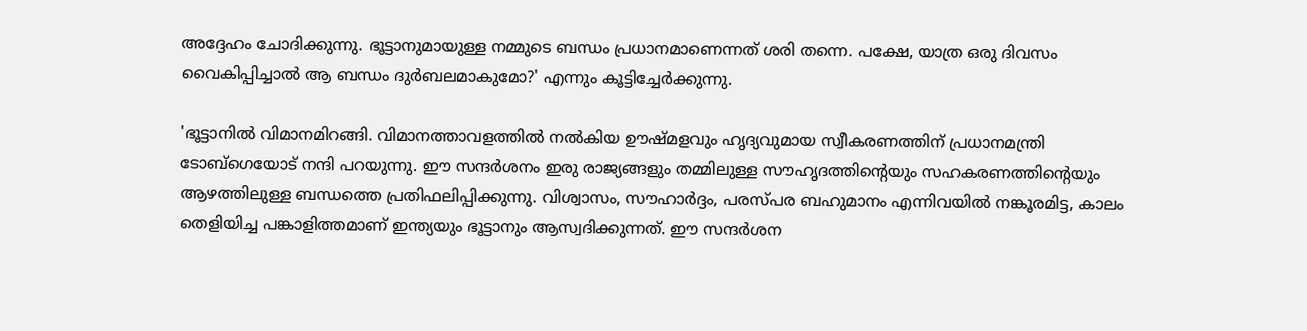അദ്ദേഹം ചോദിക്കുന്നു. ഭൂട്ടാനുമായുള്ള നമ്മുടെ ബന്ധം പ്രധാനമാണെന്നത് ശരി തന്നെ. പക്ഷേ, യാത്ര ഒരു ദിവസം വൈകിപ്പിച്ചാല്‍ ആ ബന്ധം ദുര്‍ബലമാകുമോ?' എന്നും കൂട്ടിച്ചേര്‍ക്കുന്നു.

'ഭൂട്ടാനില്‍ വിമാനമിറങ്ങി. വിമാനത്താവളത്തില്‍ നല്‍കിയ ഊഷ്മളവും ഹൃദ്യവുമായ സ്വീകരണത്തിന് പ്രധാനമന്ത്രി ടോബ്ഗെയോട് നന്ദി പറയുന്നു. ഈ സന്ദര്‍ശനം ഇരു രാജ്യങ്ങളും തമ്മിലുള്ള സൗഹൃദത്തിന്റെയും സഹകരണത്തിന്റെയും ആഴത്തിലുള്ള ബന്ധത്തെ പ്രതിഫലിപ്പിക്കുന്നു. വിശ്വാസം, സൗഹാര്‍ദ്ദം, പരസ്പര ബഹുമാനം എന്നിവയില്‍ നങ്കൂരമിട്ട, കാലം തെളിയിച്ച പങ്കാളിത്തമാണ് ഇന്ത്യയും ഭൂട്ടാനും ആസ്വദിക്കുന്നത്. ഈ സന്ദര്‍ശന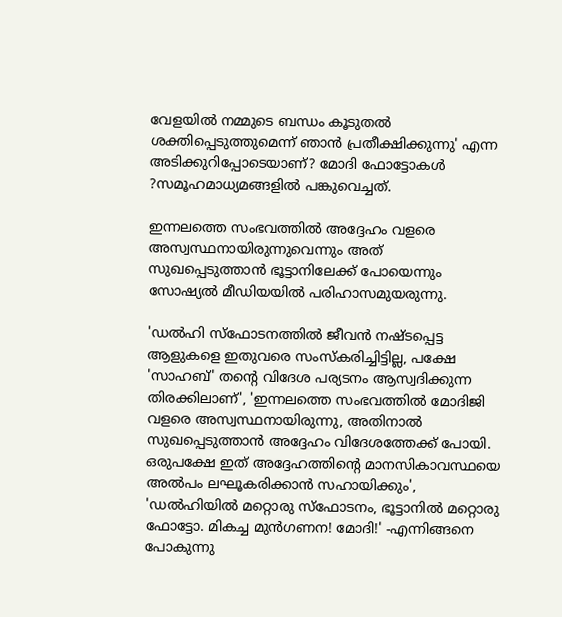വേളയില്‍ നമ്മുടെ ബന്ധം കൂടുതല്‍ ശക്തിപ്പെടുത്തുമെന്ന് ഞാന്‍ പ്രതീക്ഷിക്കുന്നു' എന്ന അടിക്കുറിപ്പോടെയാണ്? മോദി ഫോട്ടോകള്‍ ?സമൂഹമാധ്യമങ്ങളില്‍ പങ്കുവെച്ചത്.

ഇന്നലത്തെ സംഭവത്തില്‍ അദ്ദേഹം വളരെ അസ്വസ്ഥനായിരുന്നുവെന്നും അത് സുഖപ്പെടുത്താന്‍ ഭൂട്ടാനിലേക്ക് പോയെന്നും സോഷ്യല്‍ മീഡിയയില്‍ പരിഹാസമുയരുന്നു.

'ഡല്‍ഹി സ്ഫോടനത്തില്‍ ജീവന്‍ നഷ്ടപ്പെട്ട ആളുകളെ ഇതുവരെ സംസ്‌കരിച്ചിട്ടില്ല, പക്ഷേ 'സാഹബ്' തന്റെ വിദേശ പര്യടനം ആസ്വദിക്കുന്ന തിരക്കിലാണ്', 'ഇന്നലത്തെ സംഭവത്തില്‍ മോദിജി വളരെ അസ്വസ്ഥനായിരുന്നു, അതിനാല്‍ സുഖപ്പെടുത്താന്‍ അദ്ദേഹം വിദേശത്തേക്ക് പോയി. ഒരുപക്ഷേ ഇത് അദ്ദേഹത്തിന്റെ മാനസികാവസ്ഥയെ അല്‍പം ലഘൂകരിക്കാന്‍ സഹായിക്കും', 'ഡല്‍ഹിയില്‍ മറ്റൊരു സ്ഫോടനം, ഭൂട്ടാനില്‍ മറ്റൊരു ഫോട്ടോ. മികച്ച മുന്‍ഗണന! മോദി!' -എന്നിങ്ങനെ പോകുന്നു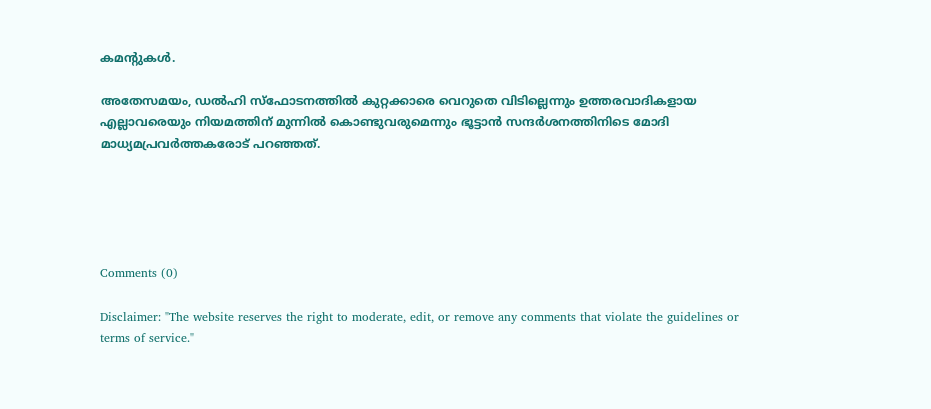കമന്റുകള്‍.

അതേസമയം, ഡല്‍ഹി സ്‌ഫോടനത്തില്‍ കുറ്റക്കാരെ വെറുതെ വിടില്ലെന്നും ഉത്തരവാദികളായ എല്ലാവരെയും നിയമത്തിന് മുന്നില്‍ കൊണ്ടുവരുമെന്നും ഭൂട്ടാന്‍ സന്ദര്‍ശനത്തിനിടെ മോദി മാധ്യമപ്രവര്‍ത്തകരോട് പറഞ്ഞത്.





Comments (0)

Disclaimer: "The website reserves the right to moderate, edit, or remove any comments that violate the guidelines or terms of service."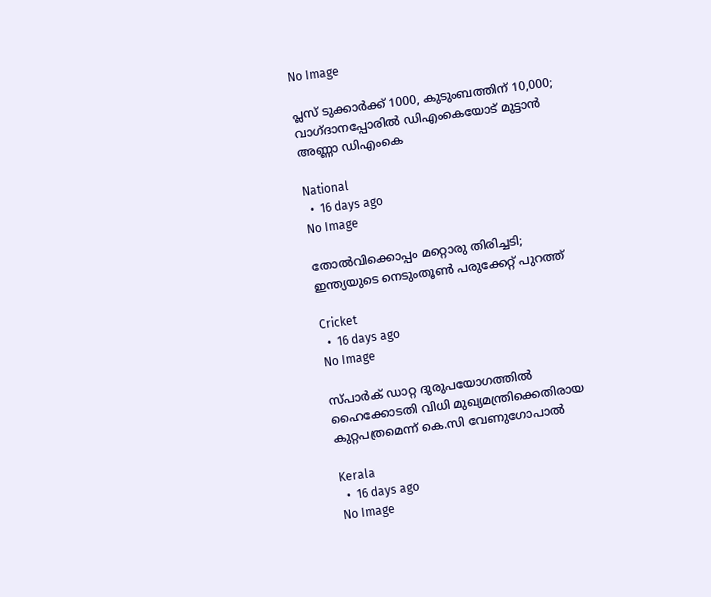No Image

പ്ലസ് ടുക്കാര്‍ക്ക് 1000, കുടുംബത്തിന് 10,000; വാഗ്ദാനപ്പോരില്‍ ഡിഎംകെയോട് മുട്ടാന്‍ അണ്ണാ ഡിഎംകെ

National
  •  16 days ago
No Image

തോൽവിക്കൊപ്പം മറ്റൊരു തിരിച്ചടി; ഇന്ത്യയുടെ നെടുംതൂൺ പരുക്കേറ്റ് പുറത്ത്

Cricket
  •  16 days ago
No Image

സ്പാര്‍ക് ഡാറ്റ ദുരുപയോഗത്തില്‍ ഹൈക്കോടതി വിധി മുഖ്യമന്ത്രിക്കെതിരായ കുറ്റപത്രമെന്ന് കെ.സി വേണുഗോപാല്‍

Kerala
  •  16 days ago
No Image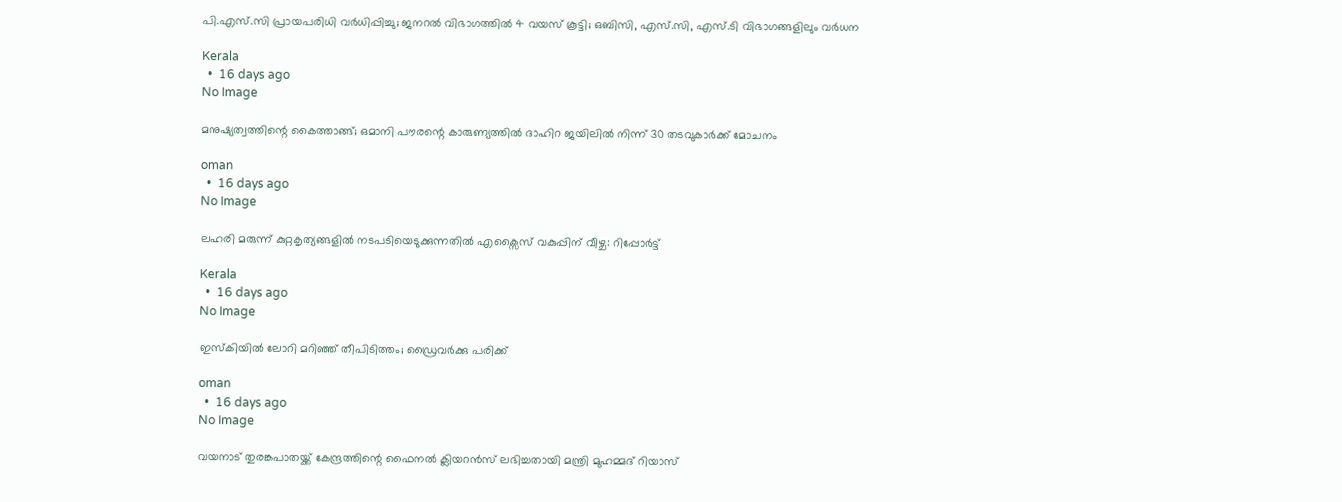പി.എസ്.സി പ്രായപരിധി വര്‍ധിപ്പിച്ചു; ജനറല്‍ വിഭാഗത്തില്‍ 4 വയസ് കൂട്ടി; ഒബിസി, എസ്.സി, എസ്.ടി വിഭാഗങ്ങളിലും വര്‍ധന

Kerala
  •  16 days ago
No Image

മനുഷ്യത്വത്തിന്റെ കൈത്താങ്ങ്; ഒമാനി പൗരന്റെ കാരുണ്യത്തില്‍ ദാഹിറ ജയിലില്‍ നിന്ന് 30 തടവുകാര്‍ക്ക് മോചനം

oman
  •  16 days ago
No Image

ലഹരി മരുന്ന് കുറ്റകൃത്യങ്ങളിൽ നടപടിയെടുക്കുന്നതിൽ എക്സൈസ് വകുപ്പിന് വീഴ്ച: റിപ്പോർട്ട്

Kerala
  •  16 days ago
No Image

ഇസ്‌കിയില്‍ ലോറി മറിഞ്ഞ് തീപിടിത്തം; ഡ്രൈവര്‍ക്കു പരിക്ക്

oman
  •  16 days ago
No Image

വയനാട് തുരങ്കപാതയ്ക്ക് കേന്ദ്രത്തിന്റെ ഫൈനല്‍ ക്ലിയറന്‍സ് ലഭിച്ചതായി മന്ത്രി മുഹമ്മദ് റിയാസ്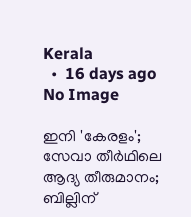Kerala
  •  16 days ago
No Image

ഇനി 'കേരളം'; സേവാ തീര്‍ഥിലെ ആദ്യ തീരുമാനം; ബില്ലിന്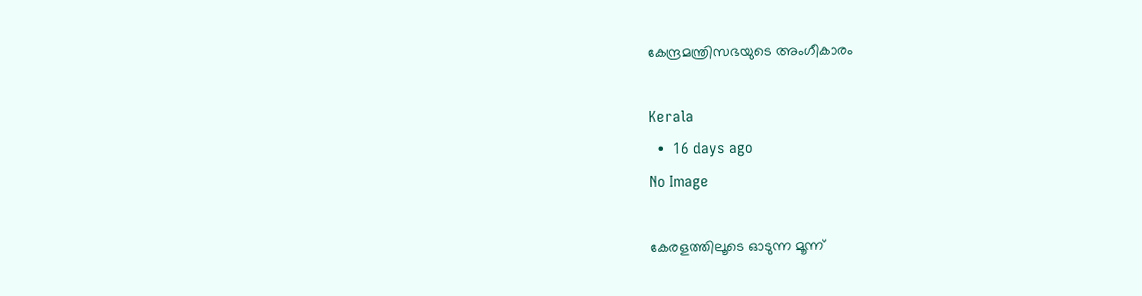കേന്ദ്രമന്ത്രിസഭയുടെ അംഗീകാരം

Kerala
  •  16 days ago
No Image

കേരളത്തിലൂടെ ഓടുന്ന മൂന്ന്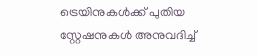ട്രെയിനുകള്‍ക്ക് പുതിയ സ്റ്റേഷനുകള്‍ അനുവദിച്ച്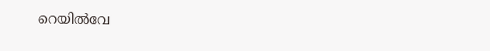റെയില്‍വേ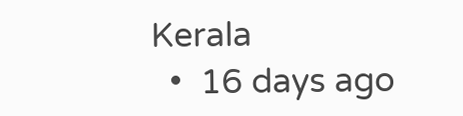Kerala
  •  16 days ago